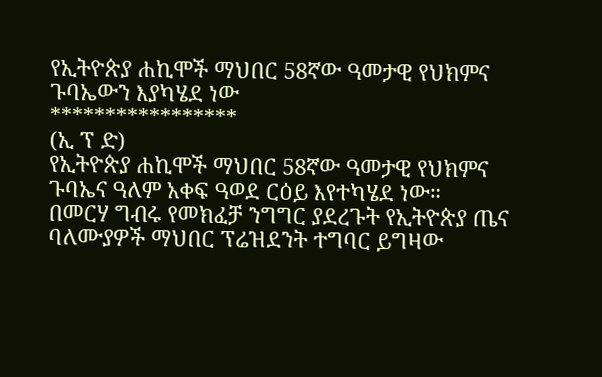የኢትዮጵያ ሐኪሞች ማህበር 58ኛው ዓመታዊ የህክምና ጉባኤውን እያካሄደ ነው
*****************
(ኢ ፕ ድ)
የኢትዮጵያ ሐኪሞች ማህበር 58ኛው ዓመታዊ የህክምና ጉባኤና ዓለም አቀፍ ዓወደ ርዕይ እየተካሄደ ነው።
በመርሃ ግብሩ የመክፈቻ ንግግር ያደረጉት የኢትዮጵያ ጤና ባለሙያዎች ማህበር ፕሬዝደንት ተግባር ይግዛው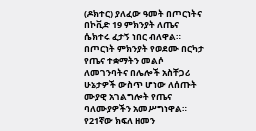(ዶክተር) ያለፈው ዓመት በጦርነትና በኮቪድ 19 ምክንያት ለጤና ሴክተሩ ፈታኝ ነበር ብለዋል።
በጦርነት ምክንያት የወደሙ በርካታ የጤና ተቋማትን መልሶ ለመገንባትና በሌሎች አስቸጋሪ ሁኔታዎች ውስጥ ሆነው ለሰጡት ሙያዊ አገልግሎት የጤና ባለሙያዎችን አመሥግነዋል።
የ21ኛው ክፍለ ዘመን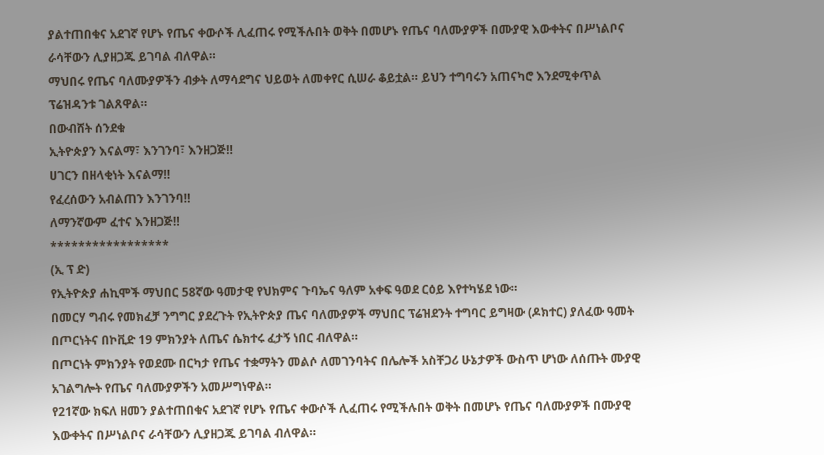ያልተጠበቁና አደገኛ የሆኑ የጤና ቀውሶች ሊፈጠሩ የሚችሉበት ወቅት በመሆኑ የጤና ባለሙያዎች በሙያዊ እውቀትና በሥነልቦና ራሳቸውን ሊያዘጋጁ ይገባል ብለዋል።
ማህበሩ የጤና ባለሙያዎችን ብቃት ለማሳደግና ህይወት ለመቀየር ሲሠራ ቆይቷል። ይህን ተግባሩን አጠናካሮ እንደሚቀጥል ፕሬዝዳንቱ ገልጸዋል።
በውብሸት ሰንደቁ
ኢትዮጵያን እናልማ፣ እንገንባ፣ እንዘጋጅ‼
ሀገርን በዘላቂነት እናልማ‼
የፈረሰውን አብልጠን እንገንባ‼
ለማንኛውም ፈተና እንዘጋጅ‼
*****************
(ኢ ፕ ድ)
የኢትዮጵያ ሐኪሞች ማህበር 58ኛው ዓመታዊ የህክምና ጉባኤና ዓለም አቀፍ ዓወደ ርዕይ እየተካሄደ ነው።
በመርሃ ግብሩ የመክፈቻ ንግግር ያደረጉት የኢትዮጵያ ጤና ባለሙያዎች ማህበር ፕሬዝደንት ተግባር ይግዛው (ዶክተር) ያለፈው ዓመት በጦርነትና በኮቪድ 19 ምክንያት ለጤና ሴክተሩ ፈታኝ ነበር ብለዋል።
በጦርነት ምክንያት የወደሙ በርካታ የጤና ተቋማትን መልሶ ለመገንባትና በሌሎች አስቸጋሪ ሁኔታዎች ውስጥ ሆነው ለሰጡት ሙያዊ አገልግሎት የጤና ባለሙያዎችን አመሥግነዋል።
የ21ኛው ክፍለ ዘመን ያልተጠበቁና አደገኛ የሆኑ የጤና ቀውሶች ሊፈጠሩ የሚችሉበት ወቅት በመሆኑ የጤና ባለሙያዎች በሙያዊ እውቀትና በሥነልቦና ራሳቸውን ሊያዘጋጁ ይገባል ብለዋል።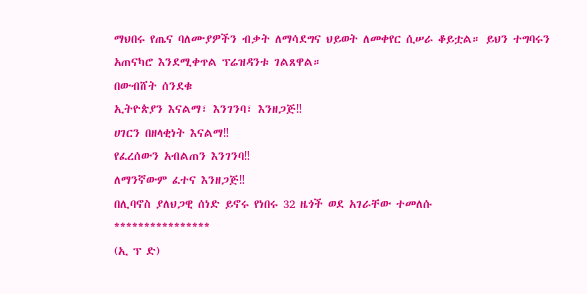ማህበሩ የጤና ባለሙያዎችን ብቃት ለማሳደግና ህይወት ለመቀየር ሲሠራ ቆይቷል። ይህን ተግባሩን አጠናካሮ እንደሚቀጥል ፕሬዝዳንቱ ገልጸዋል።
በውብሸት ሰንደቁ
ኢትዮጵያን እናልማ፣ እንገንባ፣ እንዘጋጅ‼
ሀገርን በዘላቂነት እናልማ‼
የፈረሰውን አብልጠን እንገንባ‼
ለማንኛውም ፈተና እንዘጋጅ‼
በሊባኖስ ያለህጋዊ ሰነድ ይኖሩ የነበሩ 32 ዜጎች ወደ አገራቸው ተመለሱ
****************
(ኢ ፕ ድ)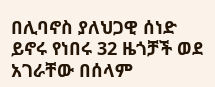በሊባኖስ ያለህጋዊ ሰነድ ይኖሩ የነበሩ 32 ዜጎቻች ወደ አገራቸው በሰላም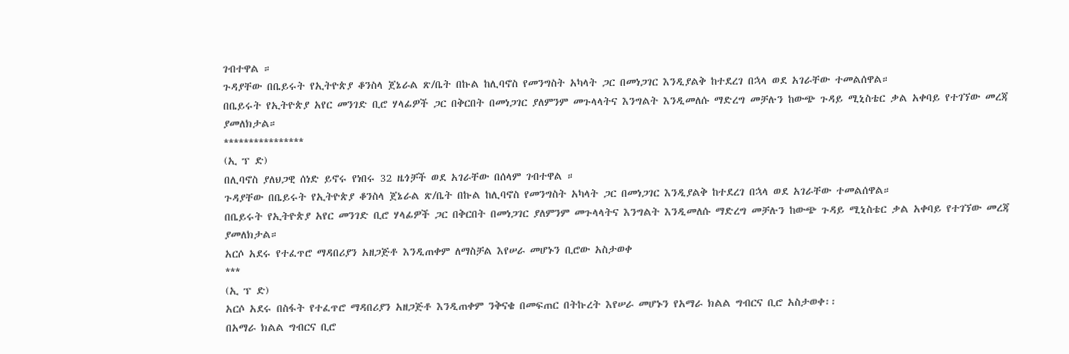ገብተዋል ።
ጉዳያቸው በቤይሩት የኢትዮጵያ ቆንስላ ጀኔራል ጽ/ቤት በኩል ከሊባኖስ የመንግስት አካላት ጋር በመነጋገር እንዲያልቅ ከተደረገ በኋላ ወደ አገራቸው ተመልሰዋል።
በቤይሩት የኢትዮጵያ አየር መንገድ ቢሮ ሃላፊዎች ጋር በቅርበት በመነጋገር ያለምንም መጉላላትና እንግልት እንዲመለሱ ማድረግ መቻሉን ከውጭ ጉዳይ ሚኒስቴር ቃል አቀባይ የተገኘው መረጃ ያመለክታል።
****************
(ኢ ፕ ድ)
በሊባኖስ ያለህጋዊ ሰነድ ይኖሩ የነበሩ 32 ዜጎቻች ወደ አገራቸው በሰላም ገብተዋል ።
ጉዳያቸው በቤይሩት የኢትዮጵያ ቆንስላ ጀኔራል ጽ/ቤት በኩል ከሊባኖስ የመንግስት አካላት ጋር በመነጋገር እንዲያልቅ ከተደረገ በኋላ ወደ አገራቸው ተመልሰዋል።
በቤይሩት የኢትዮጵያ አየር መንገድ ቢሮ ሃላፊዎች ጋር በቅርበት በመነጋገር ያለምንም መጉላላትና እንግልት እንዲመለሱ ማድረግ መቻሉን ከውጭ ጉዳይ ሚኒስቴር ቃል አቀባይ የተገኘው መረጃ ያመለክታል።
አርሶ አደሩ የተፈጥሮ ማዳበሪያን አዘጋጅቶ እንዲጠቀም ለማስቻል እየሠራ መሆኑን ቢሮው አስታወቀ
***
(ኢ ፕ ድ)
አርሶ አደሩ በስፋት የተፈጥሮ ማዳበሪያን አዘጋጅቶ እንዲጠቀም ንቅናቄ በመፍጠር በትኩረት እየሠራ መሆኑን የአማራ ክልል ግብርና ቢሮ አስታወቀ፡፡
በአማራ ክልል ግብርና ቢሮ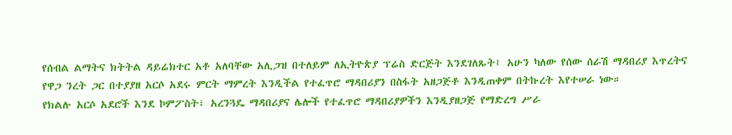የሰብል ልማትና ክትትል ዳይሬክተር አቶ አለባቸው አሊጋዝ በተለይም ለኢትዮጵያ ፕሬስ ድርጅት እንደገለጹት፤ አሁን ካለው የሰው ሰራሽ ማዳበሪያ እጥረትና የዋጋ ንረት ጋር በተያያዘ አርሶ አደሩ ምርት ማምረት እንዲችል የተፈጥሮ ማዳበሪያን በስፋት አዘጋጅቶ እንዲጠቀም በትኩረት እየተሠራ ነው።
የክልሉ አርሶ አደሮች እንደ ኮምፖስት፣ አረንጓዴ ማዳበሪያና ሌሎች የተፈጥሮ ማዳበሪያዎችን እንዲያዘጋጅ የማድረግ ሥራ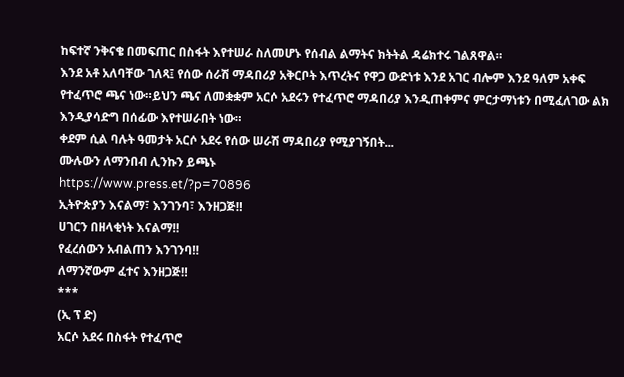ከፍተኛ ንቅናቄ በመፍጠር በስፋት እየተሠራ ስለመሆኑ የሰብል ልማትና ክትትል ዳሬክተሩ ገልጸዋል።
እንደ አቶ አለባቸው ገለጻ፤ የሰው ሰራሽ ማዳበሪያ አቅርቦት እጥረትና የዋጋ ውድነቱ እንደ አገር ብሎም እንደ ዓለም አቀፍ የተፈጥሮ ጫና ነው።ይህን ጫና ለመቋቋም አርሶ አደሩን የተፈጥሮ ማዳበሪያ እንዲጠቀምና ምርታማነቱን በሚፈለገው ልክ እንዲያሳድግ በሰፊው እየተሠራበት ነው።
ቀደም ሲል ባሉት ዓመታት አርሶ አደሩ የሰው ሠራሽ ማዳበሪያ የሚያገኝበት...
ሙሉውን ለማንበብ ሊንኩን ይጫኑ
https://www.press.et/?p=70896
ኢትዮጵያን እናልማ፣ እንገንባ፣ እንዘጋጅ‼
ሀገርን በዘላቂነት እናልማ‼
የፈረሰውን አብልጠን እንገንባ‼
ለማንኛውም ፈተና እንዘጋጅ‼
***
(ኢ ፕ ድ)
አርሶ አደሩ በስፋት የተፈጥሮ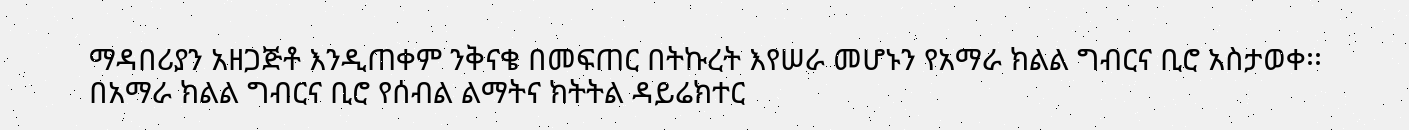ማዳበሪያን አዘጋጅቶ እንዲጠቀም ንቅናቄ በመፍጠር በትኩረት እየሠራ መሆኑን የአማራ ክልል ግብርና ቢሮ አስታወቀ፡፡
በአማራ ክልል ግብርና ቢሮ የሰብል ልማትና ክትትል ዳይሬክተር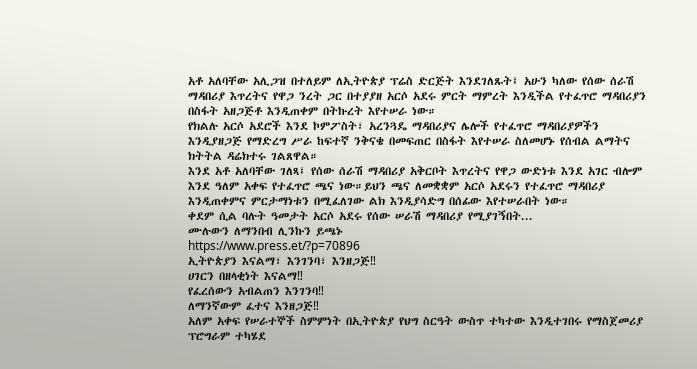አቶ አለባቸው አሊጋዝ በተለይም ለኢትዮጵያ ፕሬስ ድርጅት እንደገለጹት፤ አሁን ካለው የሰው ሰራሽ ማዳበሪያ እጥረትና የዋጋ ንረት ጋር በተያያዘ አርሶ አደሩ ምርት ማምረት እንዲችል የተፈጥሮ ማዳበሪያን በስፋት አዘጋጅቶ እንዲጠቀም በትኩረት እየተሠራ ነው።
የክልሉ አርሶ አደሮች እንደ ኮምፖስት፣ አረንጓዴ ማዳበሪያና ሌሎች የተፈጥሮ ማዳበሪያዎችን እንዲያዘጋጅ የማድረግ ሥራ ከፍተኛ ንቅናቄ በመፍጠር በስፋት እየተሠራ ስለመሆኑ የሰብል ልማትና ክትትል ዳሬክተሩ ገልጸዋል።
እንደ አቶ አለባቸው ገለጻ፤ የሰው ሰራሽ ማዳበሪያ አቅርቦት እጥረትና የዋጋ ውድነቱ እንደ አገር ብሎም እንደ ዓለም አቀፍ የተፈጥሮ ጫና ነው።ይህን ጫና ለመቋቋም አርሶ አደሩን የተፈጥሮ ማዳበሪያ እንዲጠቀምና ምርታማነቱን በሚፈለገው ልክ እንዲያሳድግ በሰፊው እየተሠራበት ነው።
ቀደም ሲል ባሉት ዓመታት አርሶ አደሩ የሰው ሠራሽ ማዳበሪያ የሚያገኝበት...
ሙሉውን ለማንበብ ሊንኩን ይጫኑ
https://www.press.et/?p=70896
ኢትዮጵያን እናልማ፣ እንገንባ፣ እንዘጋጅ‼
ሀገርን በዘላቂነት እናልማ‼
የፈረሰውን አብልጠን እንገንባ‼
ለማንኛውም ፈተና እንዘጋጅ‼
አለም አቀፍ የሠራተኞች ስምምነት በኢትዮጵያ የህግ ስርዓት ውስጥ ተካተው እንዲተገበሩ የማስጀመሪያ ፕሮግራም ተካሄደ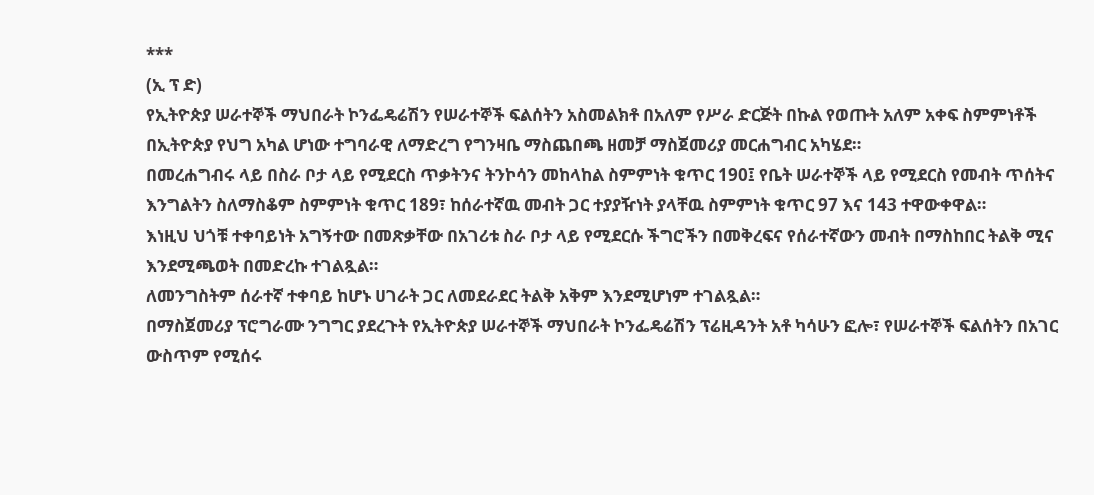***
(ኢ ፕ ድ)
የኢትዮጵያ ሠራተኞች ማህበራት ኮንፌዴሬሽን የሠራተኞች ፍልሰትን አስመልክቶ በአለም የሥራ ድርጅት በኩል የወጡት አለም አቀፍ ስምምነቶች በኢትዮጵያ የህግ አካል ሆነው ተግባራዊ ለማድረግ የግንዛቤ ማስጨበጫ ዘመቻ ማስጀመሪያ መርሐግብር አካሄደ።
በመረሐግብሩ ላይ በስራ ቦታ ላይ የሚደርስ ጥቃትንና ትንኮሳን መከላከል ስምምነት ቁጥር 190፤ የቤት ሠራተኞች ላይ የሚደርስ የመብት ጥሰትና እንግልትን ስለማስቆም ስምምነት ቁጥር 189፣ ከሰራተኛዉ መብት ጋር ተያያዥነት ያላቸዉ ስምምነት ቁጥር 97 እና 143 ተዋውቀዋል።
እነዚህ ህጎቹ ተቀባይነት አግኝተው በመጽቃቸው በአገሪቱ ስራ ቦታ ላይ የሚደርሱ ችግሮችን በመቅረፍና የሰራተኛውን መብት በማስከበር ትልቅ ሚና እንደሚጫወት በመድረኩ ተገልጿል።
ለመንግስትም ሰራተኛ ተቀባይ ከሆኑ ሀገራት ጋር ለመደራደር ትልቅ አቅም እንደሚሆነም ተገልጿል።
በማስጀመሪያ ፕሮግራሙ ንግግር ያደረጉት የኢትዮጵያ ሠራተኞች ማህበራት ኮንፌዴሬሽን ፕሬዚዳንት አቶ ካሳሁን ፎሎ፣ የሠራተኞች ፍልሰትን በአገር ውስጥም የሚሰሩ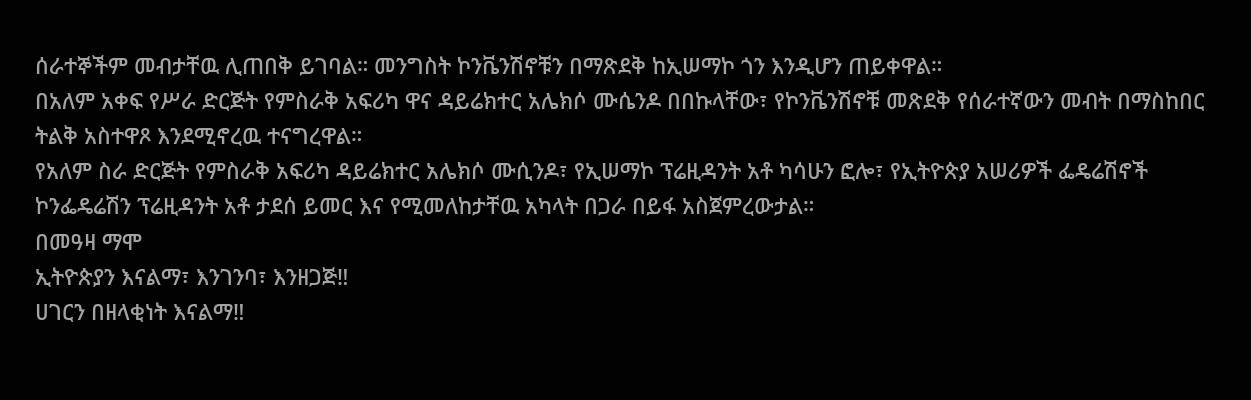ሰራተኞችም መብታቸዉ ሊጠበቅ ይገባል። መንግስት ኮንቬንሽኖቹን በማጽደቅ ከኢሠማኮ ጎን እንዲሆን ጠይቀዋል።
በአለም አቀፍ የሥራ ድርጅት የምስራቅ አፍሪካ ዋና ዳይሬክተር አሌክሶ ሙሴንዶ በበኩላቸው፣ የኮንቬንሽኖቹ መጽደቅ የሰራተኛውን መብት በማስከበር ትልቅ አስተዋጾ እንደሚኖረዉ ተናግረዋል።
የአለም ስራ ድርጅት የምስራቅ አፍሪካ ዳይሬክተር አሌክሶ ሙሲንዶ፣ የኢሠማኮ ፕሬዚዳንት አቶ ካሳሁን ፎሎ፣ የኢትዮጵያ አሠሪዎች ፌዴሬሽኖች ኮንፌዴሬሽን ፕሬዚዳንት አቶ ታደሰ ይመር እና የሚመለከታቸዉ አካላት በጋራ በይፋ አስጀምረውታል።
በመዓዛ ማሞ
ኢትዮጵያን እናልማ፣ እንገንባ፣ እንዘጋጅ‼
ሀገርን በዘላቂነት እናልማ‼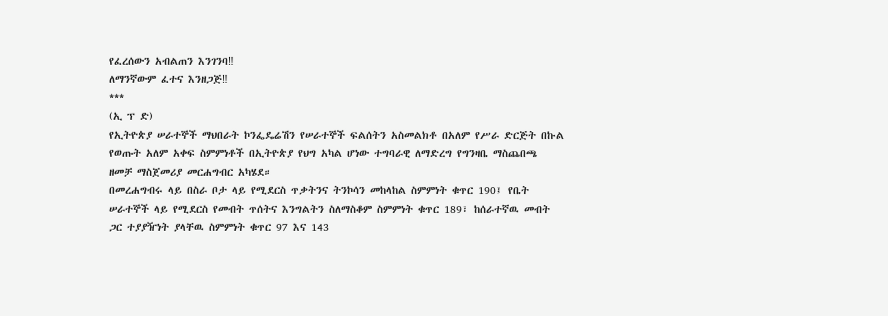የፈረሰውን አብልጠን እንገንባ‼
ለማንኛውም ፈተና እንዘጋጅ‼
***
(ኢ ፕ ድ)
የኢትዮጵያ ሠራተኞች ማህበራት ኮንፌዴሬሽን የሠራተኞች ፍልሰትን አስመልክቶ በአለም የሥራ ድርጅት በኩል የወጡት አለም አቀፍ ስምምነቶች በኢትዮጵያ የህግ አካል ሆነው ተግባራዊ ለማድረግ የግንዛቤ ማስጨበጫ ዘመቻ ማስጀመሪያ መርሐግብር አካሄደ።
በመረሐግብሩ ላይ በስራ ቦታ ላይ የሚደርስ ጥቃትንና ትንኮሳን መከላከል ስምምነት ቁጥር 190፤ የቤት ሠራተኞች ላይ የሚደርስ የመብት ጥሰትና እንግልትን ስለማስቆም ስምምነት ቁጥር 189፣ ከሰራተኛዉ መብት ጋር ተያያዥነት ያላቸዉ ስምምነት ቁጥር 97 እና 143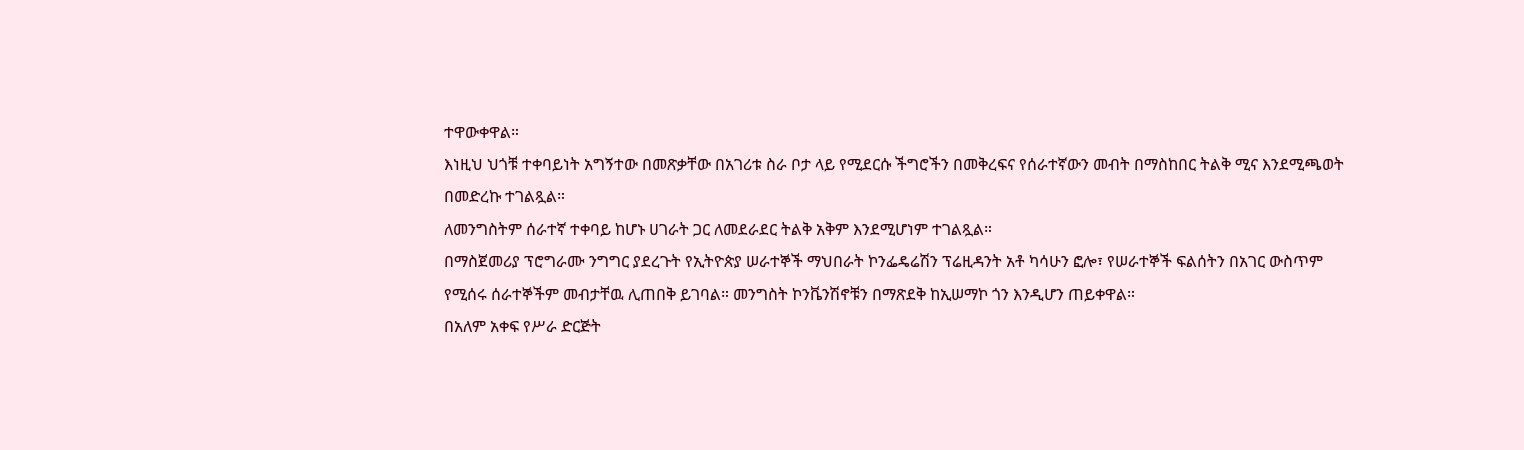ተዋውቀዋል።
እነዚህ ህጎቹ ተቀባይነት አግኝተው በመጽቃቸው በአገሪቱ ስራ ቦታ ላይ የሚደርሱ ችግሮችን በመቅረፍና የሰራተኛውን መብት በማስከበር ትልቅ ሚና እንደሚጫወት በመድረኩ ተገልጿል።
ለመንግስትም ሰራተኛ ተቀባይ ከሆኑ ሀገራት ጋር ለመደራደር ትልቅ አቅም እንደሚሆነም ተገልጿል።
በማስጀመሪያ ፕሮግራሙ ንግግር ያደረጉት የኢትዮጵያ ሠራተኞች ማህበራት ኮንፌዴሬሽን ፕሬዚዳንት አቶ ካሳሁን ፎሎ፣ የሠራተኞች ፍልሰትን በአገር ውስጥም የሚሰሩ ሰራተኞችም መብታቸዉ ሊጠበቅ ይገባል። መንግስት ኮንቬንሽኖቹን በማጽደቅ ከኢሠማኮ ጎን እንዲሆን ጠይቀዋል።
በአለም አቀፍ የሥራ ድርጅት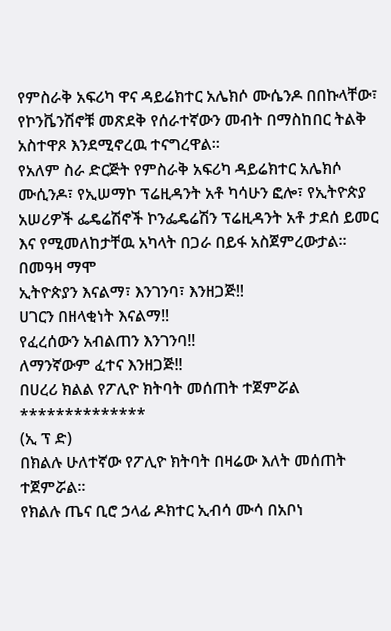የምስራቅ አፍሪካ ዋና ዳይሬክተር አሌክሶ ሙሴንዶ በበኩላቸው፣ የኮንቬንሽኖቹ መጽደቅ የሰራተኛውን መብት በማስከበር ትልቅ አስተዋጾ እንደሚኖረዉ ተናግረዋል።
የአለም ስራ ድርጅት የምስራቅ አፍሪካ ዳይሬክተር አሌክሶ ሙሲንዶ፣ የኢሠማኮ ፕሬዚዳንት አቶ ካሳሁን ፎሎ፣ የኢትዮጵያ አሠሪዎች ፌዴሬሽኖች ኮንፌዴሬሽን ፕሬዚዳንት አቶ ታደሰ ይመር እና የሚመለከታቸዉ አካላት በጋራ በይፋ አስጀምረውታል።
በመዓዛ ማሞ
ኢትዮጵያን እናልማ፣ እንገንባ፣ እንዘጋጅ‼
ሀገርን በዘላቂነት እናልማ‼
የፈረሰውን አብልጠን እንገንባ‼
ለማንኛውም ፈተና እንዘጋጅ‼
በሀረሪ ክልል የፖሊዮ ክትባት መሰጠት ተጀምሯል
**************
(ኢ ፕ ድ)
በክልሉ ሁለተኛው የፖሊዮ ክትባት በዛሬው እለት መሰጠት ተጀምሯል።
የክልሉ ጤና ቢሮ ኃላፊ ዶክተር ኢብሳ ሙሳ በአቦነ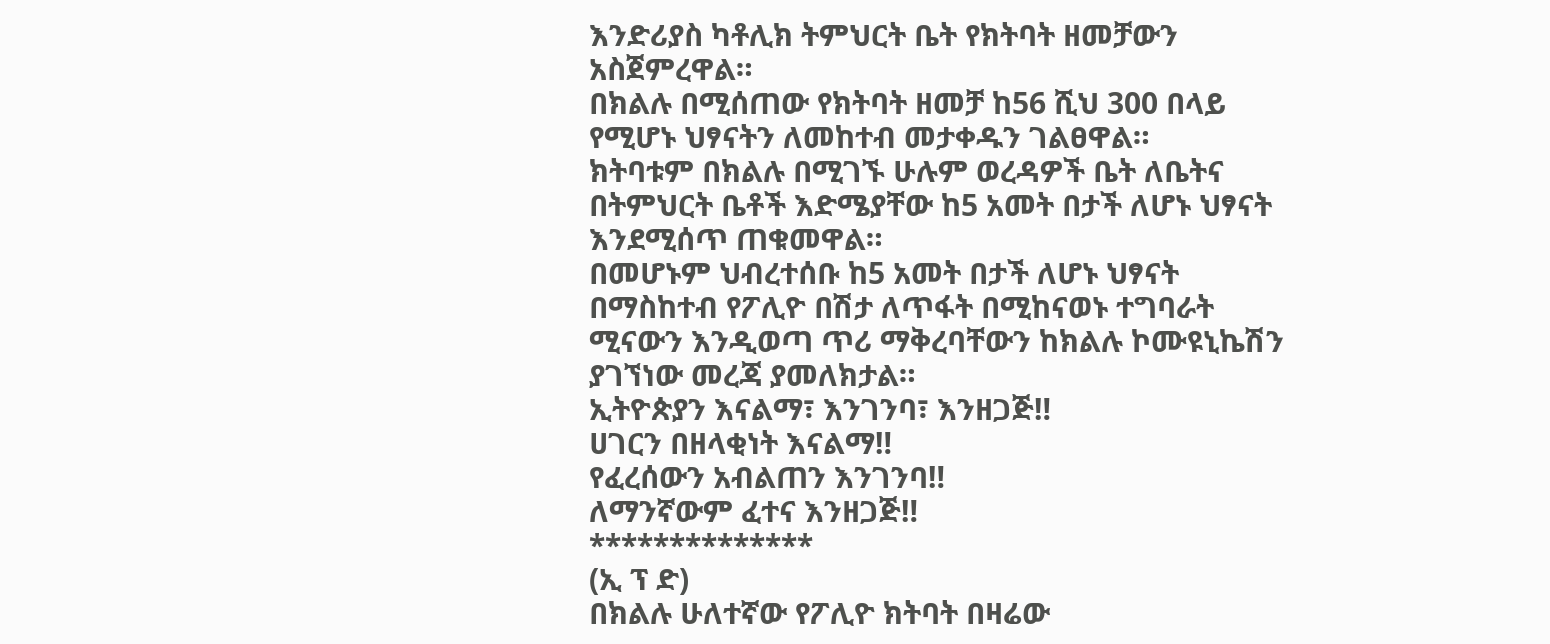እንድሪያስ ካቶሊክ ትምህርት ቤት የክትባት ዘመቻውን አስጀምረዋል።
በክልሉ በሚሰጠው የክትባት ዘመቻ ከ56 ሺህ 300 በላይ የሚሆኑ ህፃናትን ለመከተብ መታቀዱን ገልፀዋል።
ክትባቱም በክልሉ በሚገኙ ሁሉም ወረዳዎች ቤት ለቤትና በትምህርት ቤቶች እድሜያቸው ከ5 አመት በታች ለሆኑ ህፃናት እንደሚሰጥ ጠቁመዋል።
በመሆኑም ህብረተሰቡ ከ5 አመት በታች ለሆኑ ህፃናት በማስከተብ የፖሊዮ በሽታ ለጥፋት በሚከናወኑ ተግባራት ሚናውን እንዲወጣ ጥሪ ማቅረባቸውን ከክልሉ ኮሙዩኒኬሽን ያገኘነው መረጃ ያመለክታል።
ኢትዮጵያን እናልማ፣ እንገንባ፣ እንዘጋጅ‼
ሀገርን በዘላቂነት እናልማ‼
የፈረሰውን አብልጠን እንገንባ‼
ለማንኛውም ፈተና እንዘጋጅ‼
**************
(ኢ ፕ ድ)
በክልሉ ሁለተኛው የፖሊዮ ክትባት በዛሬው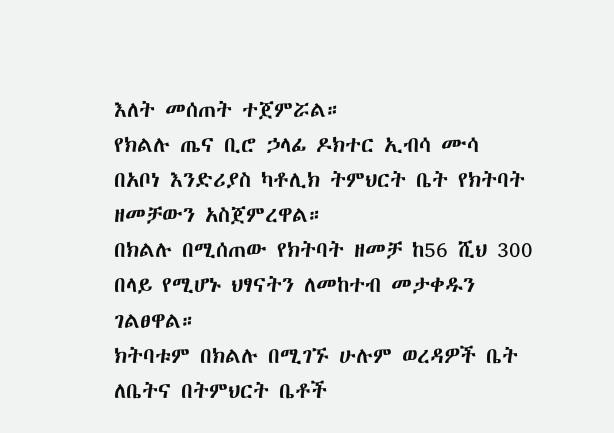እለት መሰጠት ተጀምሯል።
የክልሉ ጤና ቢሮ ኃላፊ ዶክተር ኢብሳ ሙሳ በአቦነ እንድሪያስ ካቶሊክ ትምህርት ቤት የክትባት ዘመቻውን አስጀምረዋል።
በክልሉ በሚሰጠው የክትባት ዘመቻ ከ56 ሺህ 300 በላይ የሚሆኑ ህፃናትን ለመከተብ መታቀዱን ገልፀዋል።
ክትባቱም በክልሉ በሚገኙ ሁሉም ወረዳዎች ቤት ለቤትና በትምህርት ቤቶች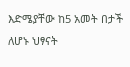እድሜያቸው ከ5 አመት በታች ለሆኑ ህፃናት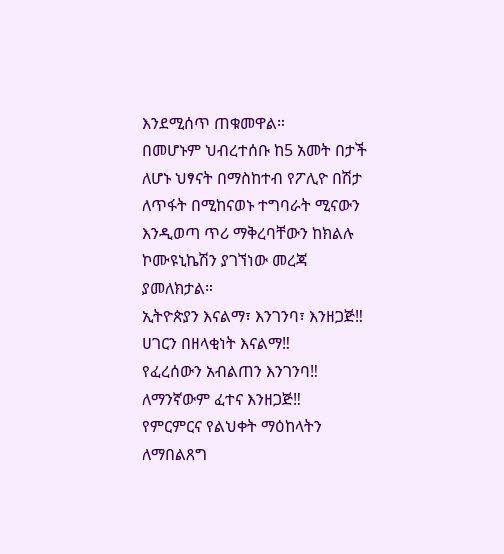እንደሚሰጥ ጠቁመዋል።
በመሆኑም ህብረተሰቡ ከ5 አመት በታች ለሆኑ ህፃናት በማስከተብ የፖሊዮ በሽታ ለጥፋት በሚከናወኑ ተግባራት ሚናውን እንዲወጣ ጥሪ ማቅረባቸውን ከክልሉ ኮሙዩኒኬሽን ያገኘነው መረጃ ያመለክታል።
ኢትዮጵያን እናልማ፣ እንገንባ፣ እንዘጋጅ‼
ሀገርን በዘላቂነት እናልማ‼
የፈረሰውን አብልጠን እንገንባ‼
ለማንኛውም ፈተና እንዘጋጅ‼
የምርምርና የልህቀት ማዕከላትን ለማበልጸግ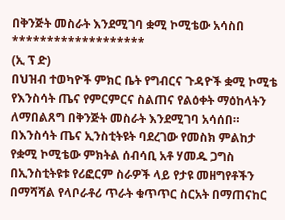በቅንጅት መስራት እንደሚገባ ቋሚ ኮሚቴው አሳስበ
*******************
(ኢ ፕ ድ)
በህዝብ ተወካዮች ምክር ቤት የግብርና ጉዳዮች ቋሚ ኮሚቴ የእንስሳት ጤና የምርምርና ስልጠና የልዕቀት ማዕከላትን ለማበልጸግ በቅንጅት መስራት እንደሚገባ አሳሰበ።
በእንስሳት ጤና ኢንስቲትዩት ባደረገው የመስክ ምልከታ የቋሚ ኮሚቴው ምክትል ሰብሳቢ አቶ ሃመዱ ጋግስ በኢንስቲትዩቱ የሪፎርም ስራዎች ላይ የታዩ መዘግየቶችን በማሻሻል የላቦራቶሪ ጥራት ቁጥጥር ስርአት በማጠናከር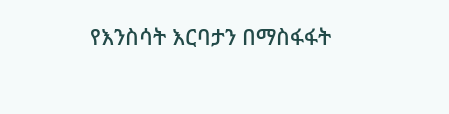የእንስሳት እርባታን በማስፋፋት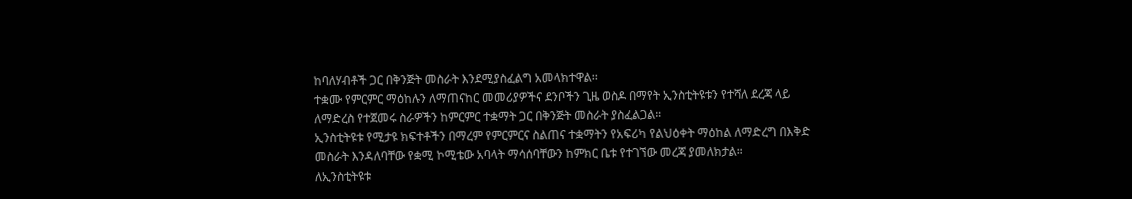ከባለሃብቶች ጋር በቅንጅት መስራት እንደሚያስፈልግ አመላክተዋል፡፡
ተቋሙ የምርምር ማዕከሉን ለማጠናከር መመሪያዎችና ደንቦችን ጊዜ ወስዶ በማየት ኢንስቲትዩቱን የተሻለ ደረጃ ላይ ለማድረስ የተጀመሩ ስራዎችን ከምርምር ተቋማት ጋር በቅንጅት መስራት ያስፈልጋል።
ኢንስቲትዩቱ የሚታዩ ክፍተቶችን በማረም የምርምርና ስልጠና ተቋማትን የአፍሪካ የልህዕቀት ማዕከል ለማድረግ በእቅድ መስራት እንዳለባቸው የቋሚ ኮሚቴው አባላት ማሳሰባቸውን ከምክር ቤቱ የተገኘው መረጃ ያመለክታል።
ለኢንስቲትዩቱ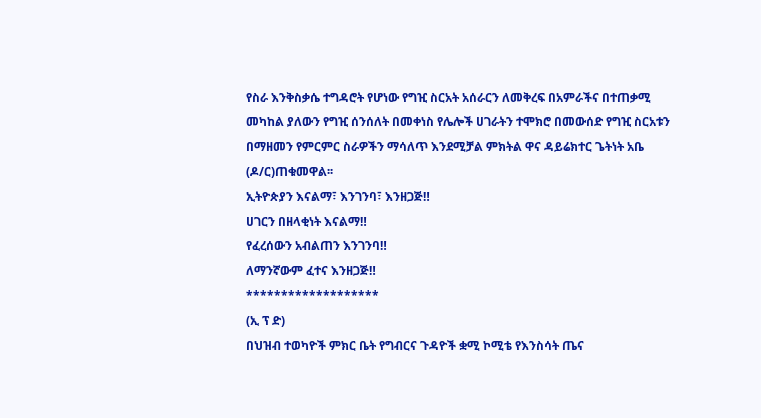የስራ እንቅስቃሴ ተግዳሮት የሆነው የግዢ ስርአት አሰራርን ለመቅረፍ በአምራችና በተጠቃሚ መካከል ያለውን የግዢ ሰንሰለት በመቀነስ የሌሎች ሀገራትን ተሞክሮ በመውሰድ የግዢ ስርአቱን በማዘመን የምርምር ስራዎችን ማሳለጥ እንደሚቻል ምክትል ዋና ዳይሬክተር ጌትነት አቤ (ዶ/ር)ጠቁመዋል፡፡
ኢትዮጵያን እናልማ፣ እንገንባ፣ እንዘጋጅ‼
ሀገርን በዘላቂነት እናልማ‼
የፈረሰውን አብልጠን እንገንባ‼
ለማንኛውም ፈተና እንዘጋጅ‼
*******************
(ኢ ፕ ድ)
በህዝብ ተወካዮች ምክር ቤት የግብርና ጉዳዮች ቋሚ ኮሚቴ የእንስሳት ጤና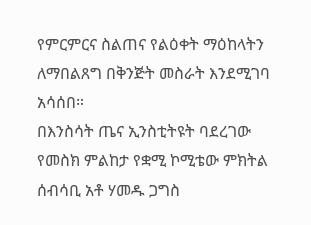የምርምርና ስልጠና የልዕቀት ማዕከላትን ለማበልጸግ በቅንጅት መስራት እንደሚገባ አሳሰበ።
በእንስሳት ጤና ኢንስቲትዩት ባደረገው የመስክ ምልከታ የቋሚ ኮሚቴው ምክትል ሰብሳቢ አቶ ሃመዱ ጋግስ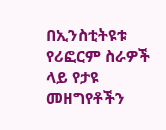በኢንስቲትዩቱ የሪፎርም ስራዎች ላይ የታዩ መዘግየቶችን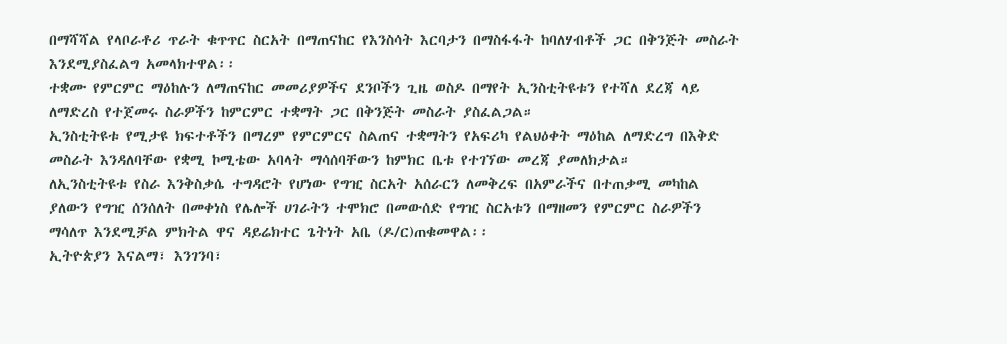በማሻሻል የላቦራቶሪ ጥራት ቁጥጥር ስርአት በማጠናከር የእንስሳት እርባታን በማስፋፋት ከባለሃብቶች ጋር በቅንጅት መስራት እንደሚያስፈልግ አመላክተዋል፡፡
ተቋሙ የምርምር ማዕከሉን ለማጠናከር መመሪያዎችና ደንቦችን ጊዜ ወስዶ በማየት ኢንስቲትዩቱን የተሻለ ደረጃ ላይ ለማድረስ የተጀመሩ ስራዎችን ከምርምር ተቋማት ጋር በቅንጅት መስራት ያስፈልጋል።
ኢንስቲትዩቱ የሚታዩ ክፍተቶችን በማረም የምርምርና ስልጠና ተቋማትን የአፍሪካ የልህዕቀት ማዕከል ለማድረግ በእቅድ መስራት እንዳለባቸው የቋሚ ኮሚቴው አባላት ማሳሰባቸውን ከምክር ቤቱ የተገኘው መረጃ ያመለክታል።
ለኢንስቲትዩቱ የስራ እንቅስቃሴ ተግዳሮት የሆነው የግዢ ስርአት አሰራርን ለመቅረፍ በአምራችና በተጠቃሚ መካከል ያለውን የግዢ ሰንሰለት በመቀነስ የሌሎች ሀገራትን ተሞክሮ በመውሰድ የግዢ ስርአቱን በማዘመን የምርምር ስራዎችን ማሳለጥ እንደሚቻል ምክትል ዋና ዳይሬክተር ጌትነት አቤ (ዶ/ር)ጠቁመዋል፡፡
ኢትዮጵያን እናልማ፣ እንገንባ፣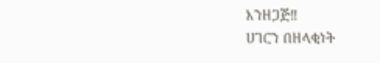እንዘጋጅ‼
ሀገርን በዘላቂነት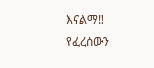እናልማ‼
የፈረሰውን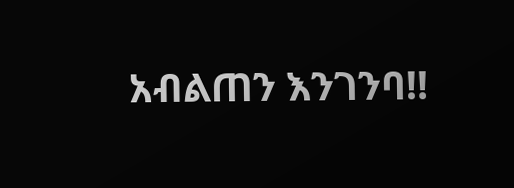አብልጠን እንገንባ‼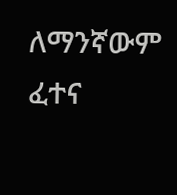ለማንኛውም ፈተና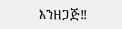እንዘጋጅ‼